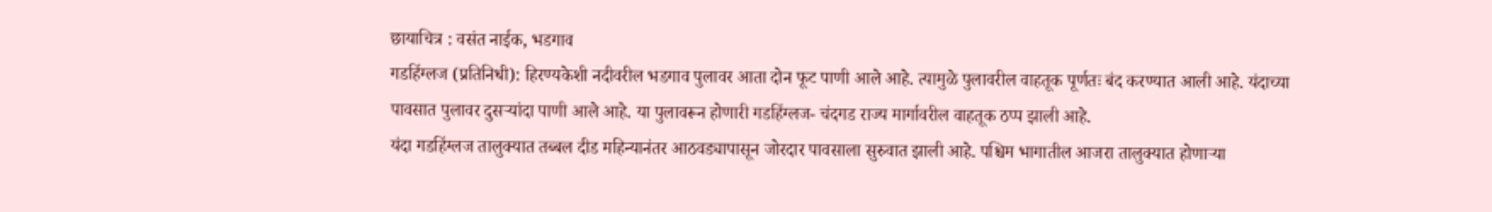छायाचित्र : वसंत नाईक, भडगाव
गडहिंग्लज (प्रतिनिधी): हिरण्यकेशी नदीवरील भडगाव पुलावर आता दोन फूट पाणी आले आहे. त्यामुळे पुलावरील वाहतूक पूर्णतः बंद करण्यात आली आहे. यंदाच्या पावसात पुलावर दुसऱ्यांदा पाणी आले आहे. या पुलावरून होणारी गडहिंग्लज- चंदगड राज्य मार्गावरील वाहतूक ठप्प झाली आहे.
यंदा गडहिंग्लज तालुक्यात तब्बल दीड महिन्यानंतर आठवड्यापासून जोरदार पावसाला सुरुवात झाली आहे. पश्चिम भागातील आजरा तालुक्यात होणाऱ्या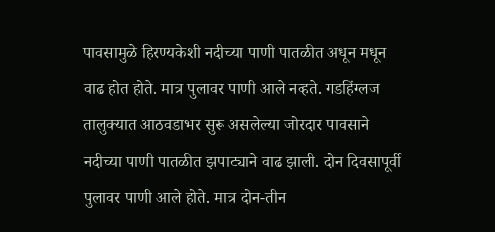पावसामुळे हिरण्यकेशी नदीच्या पाणी पातळीत अधून मधून वाढ होत होते. मात्र पुलावर पाणी आले नव्हते. गडहिंग्लज तालुक्यात आठवडाभर सुरू असलेल्या जोरदार पावसाने नदीच्या पाणी पातळीत झपाट्याने वाढ झाली. दोन दिवसापूर्वी पुलावर पाणी आले होते. मात्र दोन-तीन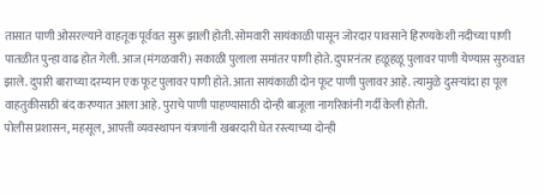तासात पाणी ओसरल्याने वाहतूक पूर्ववत सुरू झाली होती. सोमवारी सायंकाळी पासून जोरदार पावसाने हिरण्यकेशी नदीच्या पाणी पातळीत पुन्हा वाढ होत गेली. आज (मंगळवारी) सकाळी पुलाला समांतर पाणी होते. दुपारनंतर हळूहळू पुलावर पाणी येण्यास सुरुवात झाले. दुपारी बाराच्या दरम्यान एक फूट पुलावर पाणी होते. आता सायंकाळी दोन फूट पाणी पुलावर आहे. त्यामुळे दुसऱ्यांदा हा पूल वाहतुकीसाठी बंद करण्यात आला आहे. पुराचे पाणी पाहण्यासाठी दोन्ही बाजूला नागरिकांनी गर्दी केली होती.
पोलीस प्रशासन, महसूल, आपत्ती व्यवस्थापन यंत्रणांनी खबरदारी घेत रस्त्याच्या दोन्ही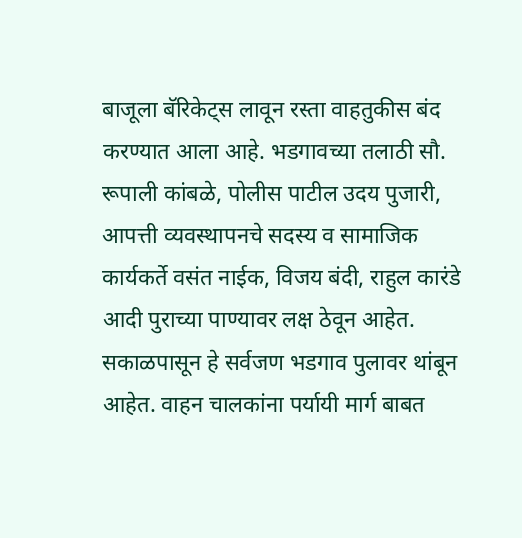बाजूला बॅरिकेट्स लावून रस्ता वाहतुकीस बंद करण्यात आला आहे. भडगावच्या तलाठी सौ. रूपाली कांबळे, पोलीस पाटील उदय पुजारी, आपत्ती व्यवस्थापनचे सदस्य व सामाजिक कार्यकर्ते वसंत नाईक, विजय बंदी, राहुल कारंडे आदी पुराच्या पाण्यावर लक्ष ठेवून आहेत. सकाळपासून हे सर्वजण भडगाव पुलावर थांबून आहेत. वाहन चालकांना पर्यायी मार्ग बाबत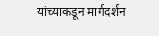यांच्याकडून मार्गदर्शन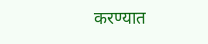करण्यात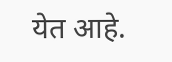येत आहे.